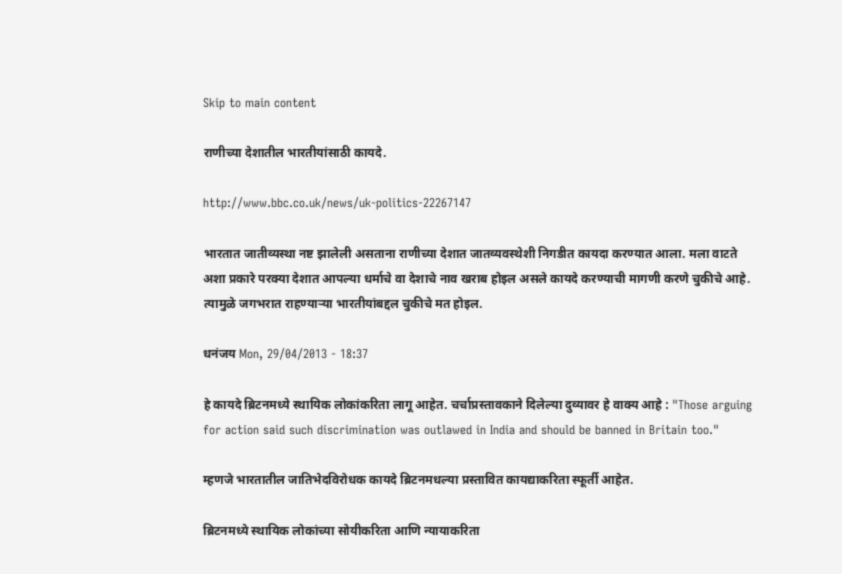Skip to main content

राणीच्या देशातील भारतीयांसाठी कायदे.

http://www.bbc.co.uk/news/uk-politics-22267147

भारतात जातीव्यस्था नष्ट झालेली असताना राणीच्या देशात जातव्यवस्थेशी निगडीत कायदा करण्यात आला. मला वाटते अशा प्रकारे परक्या देशात आपल्या धर्माचे वा देशाचे नाव खराब होइल असले कायदे करण्याची मागणी करणे चुकीचे आहे. त्यामुळे जगभरात राहण्यार्‍या भारतीयांबद्दल चुकीचे मत होइल.

धनंजय Mon, 29/04/2013 - 18:37

हे कायदे ब्रिटनमध्ये स्थायिक लोकांकरिता लागू आहेत. चर्चाप्रस्तावकाने दिलेल्या दुव्यावर हे वाक्य आहे : "Those arguing for action said such discrimination was outlawed in India and should be banned in Britain too."

म्हणजे भारतातील जातिभेदविरोधक कायदे ब्रिटनमधल्या प्रस्तावित कायद्याकरिता स्फूर्ती आहेत.

ब्रिटनमध्ये स्थायिक लोकांच्या सोयीकरिता आणि न्यायाकरिता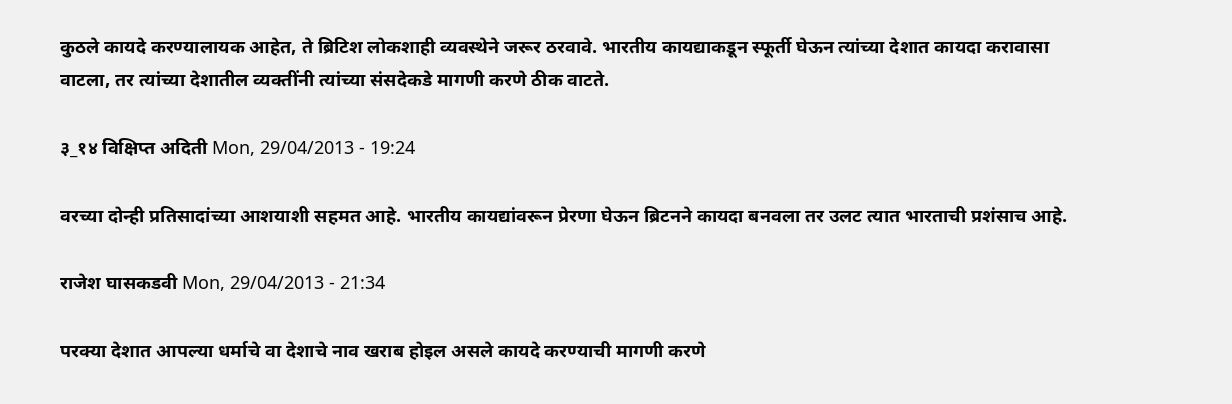कुठले कायदे करण्यालायक आहेत, ते ब्रिटिश लोकशाही व्यवस्थेने जरूर ठरवावे. भारतीय कायद्याकडून स्फूर्ती घेऊन त्यांच्या देशात कायदा करावासा वाटला, तर त्यांच्या देशातील व्यक्तींनी त्यांच्या संसदेकडे मागणी करणे ठीक वाटते.

३_१४ विक्षिप्त अदिती Mon, 29/04/2013 - 19:24

वरच्या दोन्ही प्रतिसादांच्या आशयाशी सहमत आहे. भारतीय कायद्यांवरून प्रेरणा घेऊन ब्रिटनने कायदा बनवला तर उलट त्यात भारताची प्रशंसाच आहे.

राजेश घासकडवी Mon, 29/04/2013 - 21:34

परक्या देशात आपल्या धर्माचे वा देशाचे नाव खराब होइल असले कायदे करण्याची मागणी करणे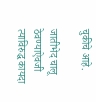चुकीचे आहे.

जातीभेद चालू ठेवण्याऐवजी त्याविरुद्ध कायदा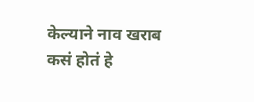केल्याने नाव खराब कसं होतं हे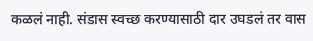कळलं नाही. संडास स्वच्छ करण्यासाठी दार उघडलं तर वास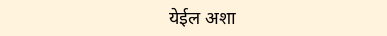येईल अशा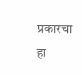प्रकारचा हा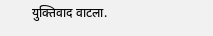युक्तिवाद वाटला.